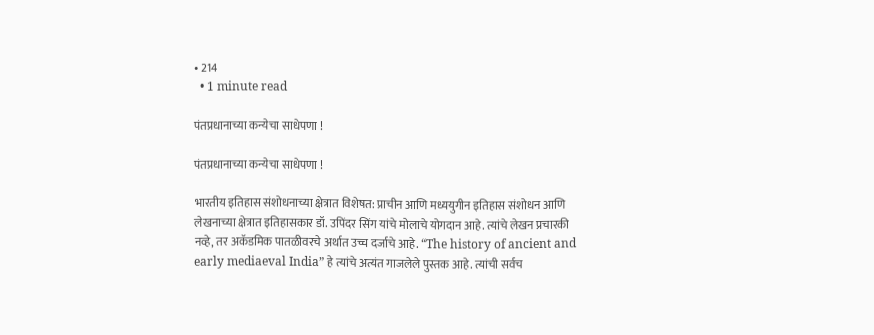• 214
  • 1 minute read

पंतप्रधानाच्या कन्येचा साधेपणा !

पंतप्रधानाच्या कन्येचा साधेपणा !

भारतीय इतिहास संशोधनाच्या क्षेत्रात विशेषत: प्राचीन आणि मध्ययुगीन इतिहास संशोधन आणि लेखनाच्या क्षेत्रात इतिहासकार डॉ. उपिंदर सिंग यांचे मोलाचे योगदान आहे. त्यांचे लेखन प्रचारकी नव्हे, तर अकॅडमिक पातळीवरचे अर्थात उच्च दर्जाचे आहे. “The history of ancient and early mediaeval India” हे त्यांचे अत्यंत गाजलेले पुस्तक आहे. त्यांची सर्वच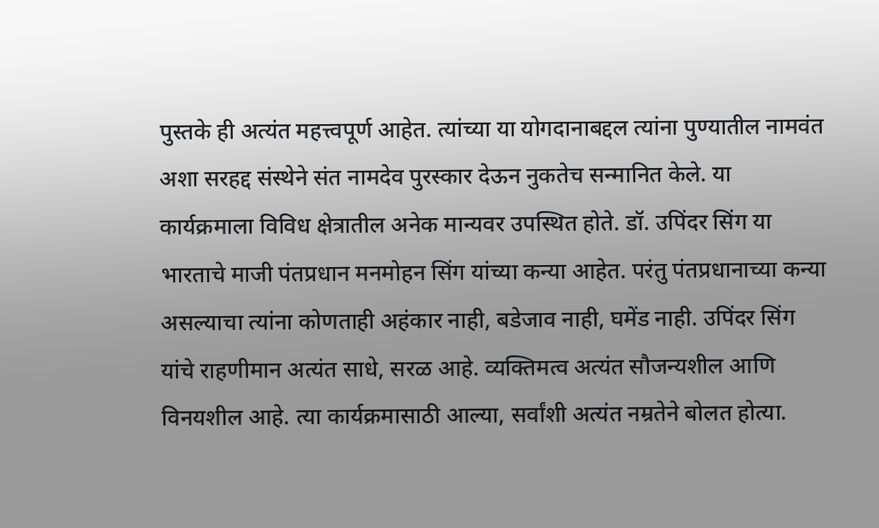पुस्तके ही अत्यंत महत्त्वपूर्ण आहेत. त्यांच्या या योगदानाबद्दल त्यांना पुण्यातील नामवंत अशा सरहद्द संस्थेने संत नामदेव पुरस्कार देऊन नुकतेच सन्मानित केले. या कार्यक्रमाला विविध क्षेत्रातील अनेक मान्यवर उपस्थित होते. डॉ. उपिंदर सिंग या भारताचे माजी पंतप्रधान मनमोहन सिंग यांच्या कन्या आहेत. परंतु पंतप्रधानाच्या कन्या असल्याचा त्यांना कोणताही अहंकार नाही, बडेजाव नाही, घमेंड नाही. उपिंदर सिंग यांचे राहणीमान अत्यंत साधे, सरळ आहे. व्यक्तिमत्व अत्यंत सौजन्यशील आणि विनयशील आहे. त्या कार्यक्रमासाठी आल्या, सर्वांशी अत्यंत नम्रतेने बोलत होत्या.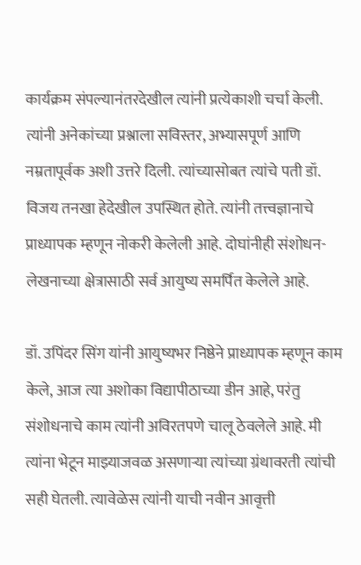कार्यक्रम संपल्यानंतरदेखील त्यांनी प्रत्येकाशी चर्चा केली. त्यांनी अनेकांच्या प्रश्नाला सविस्तर, अभ्यासपूर्ण आणि नम्रतापूर्वक अशी उत्तरे दिली. त्यांच्यासोबत त्यांचे पती डॉ. विजय तनखा हेदेखील उपस्थित होते. त्यांनी तत्त्वज्ञानाचे प्राध्यापक म्हणून नोकरी केलेली आहे. दोघांनीही संशोधन-लेखनाच्या क्षेत्रासाठी सर्व आयुष्य समर्पित केलेले आहे.

डॉ. उपिंदर सिंग यांनी आयुष्यभर निष्ठेने प्राध्यापक म्हणून काम केले, आज त्या अशोका विद्यापीठाच्या डीन आहे, परंतु संशोधनाचे काम त्यांनी अविरतपणे चालू ठेवलेले आहे. मी त्यांना भेटून माझ्याजवळ असणाऱ्या त्यांच्या ग्रंथावरती त्यांची सही घेतली. त्यावेळेस त्यांनी याची नवीन आवृत्ती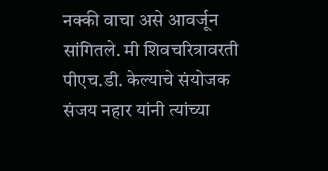नक्की वाचा असे आवर्जून सांगितले. मी शिवचरित्रावरती पीएच.डी. केल्याचे संयोजक संजय नहार यांनी त्यांच्या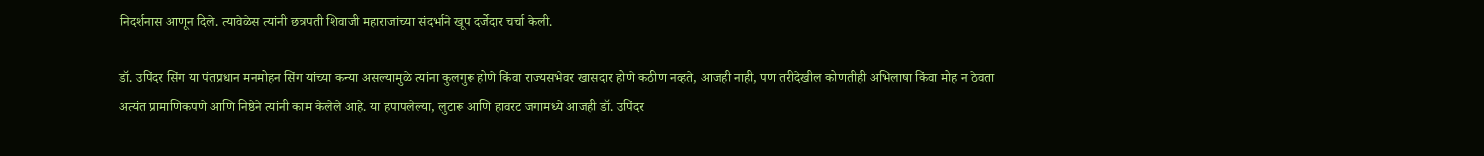निदर्शनास आणून दिले. त्यावेळेस त्यांनी छत्रपती शिवाजी महाराजांच्या संदर्भाने खूप दर्जेदार चर्चा केली.

डॉ. उपिंदर सिंग या पंतप्रधान मनमोहन सिंग यांच्या कन्या असल्यामुळे त्यांना कुलगुरू होणे किंवा राज्यसभेवर खासदार होणे कठीण नव्हते, आजही नाही, पण तरीदेखील कोणतीही अभिलाषा किंवा मोह न ठेवता अत्यंत प्रामाणिकपणे आणि निष्ठेने त्यांनी काम केलेले आहे. या हपापलेल्या, लुटारू आणि हावरट जगामध्ये आजही डॉ. उपिंदर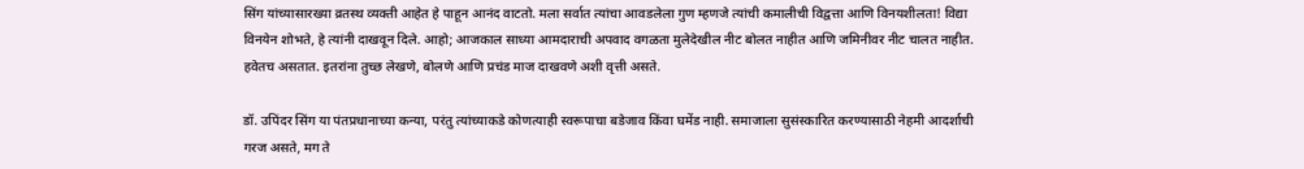सिंग यांच्यासारख्या व्रतस्थ व्यक्ती आहेत हे पाहून आनंद वाटतो. मला सर्वात त्यांचा आवडलेला गुण म्हणजे त्यांची कमालीची विद्वत्ता आणि विनयशीलता! विद्या विनयेन शोभते, हे त्यांनी दाखवून दिले. आहो; आजकाल साध्या आमदाराची अपवाद वगळता मुलेदेखील नीट बोलत नाहीत आणि जमिनीवर नीट चालत नाहीत. हवेतच असतात. इतरांना तुच्छ लेखणे, बोलणे आणि प्रचंड माज दाखवणे अशी वृत्ती असते.

डॉ. उपिंदर सिंग या पंतप्रधानाच्या कन्या, परंतु त्यांच्याकडे कोणत्याही स्वरूपाचा बडेजाव किंवा घमेंड नाही. समाजाला सुसंस्कारित करण्यासाठी नेहमी आदर्शाची गरज असते, मग ते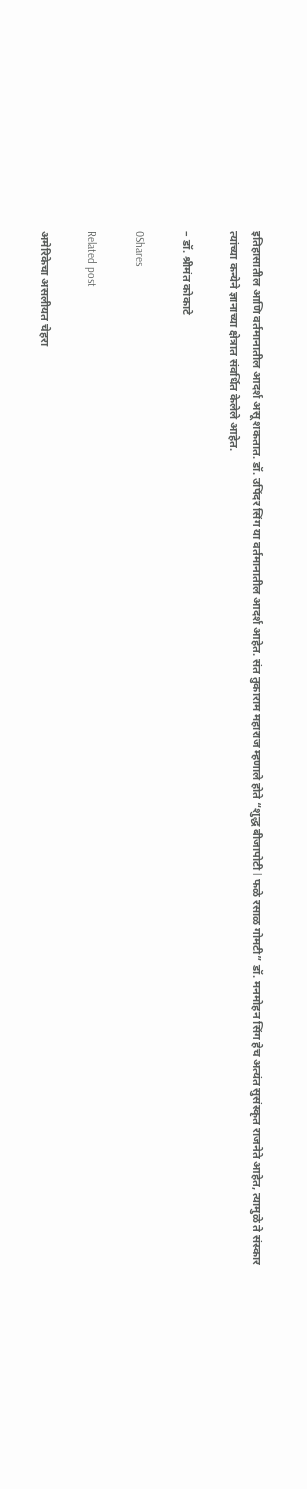इतिहासातील आणि वर्तमानातील आदर्श असू शकतात. डॉ. उपिंदर सिंग या वर्तमानातील आदर्श आहेत. संत तुकाराम महाराज म्हणाले होते “शुद्ध बीजापोटी l फळे रसाळ गोमटी” डॉ. मनमोहन सिंग हेच अत्यंत सुसंस्कृत राजनेते आहेत, त्यामुळे ते संस्कार त्यांच्या कन्येने ज्ञानाच्या क्षेत्रात संवर्धित केलेले आहेत.

– डॉ. श्रीमंत कोकाटे

0Shares

Related post

अमेरिकेचा असलीयत चेहरा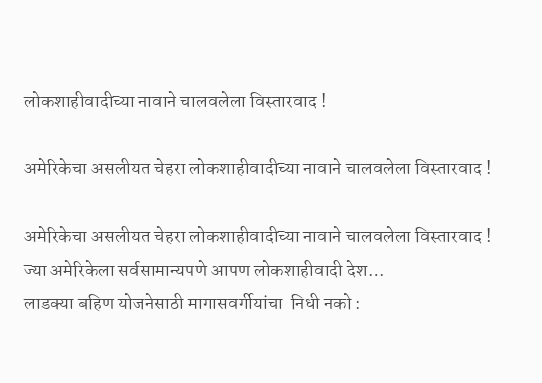लोकशाहीवादीच्या नावाने चालवलेला विस्तारवाद !

अमेरिकेचा असलीयत चेहरा लोकशाहीवादीच्या नावाने चालवलेला विस्तारवाद !

अमेरिकेचा असलीयत चेहरा लोकशाहीवादीच्या नावाने चालवलेला विस्तारवाद !      ज्या अमेरिकेला सर्वसामान्यपणे आपण लोकशाहीवादी देश…
लाडक्या बहिण योजनेसाठी मागासवर्गीयांचा  निधी नको :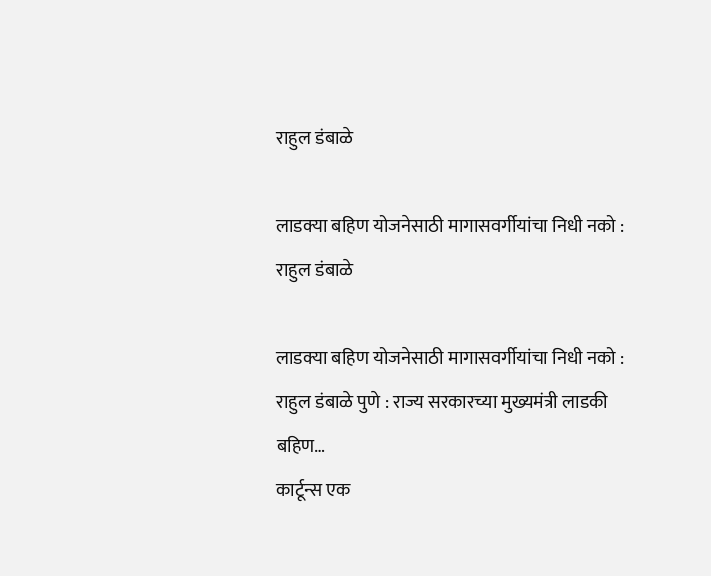राहुल डंबाळे

लाडक्या बहिण योजनेसाठी मागासवर्गीयांचा निधी नको : राहुल डंबाळे

लाडक्या बहिण योजनेसाठी मागासवर्गीयांचा निधी नको : राहुल डंबाळे पुणे : राज्य सरकारच्या मुख्यमंत्री लाडकी बहिण…
कार्टून्स एक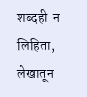शब्दही  न लिहिता, लेखातून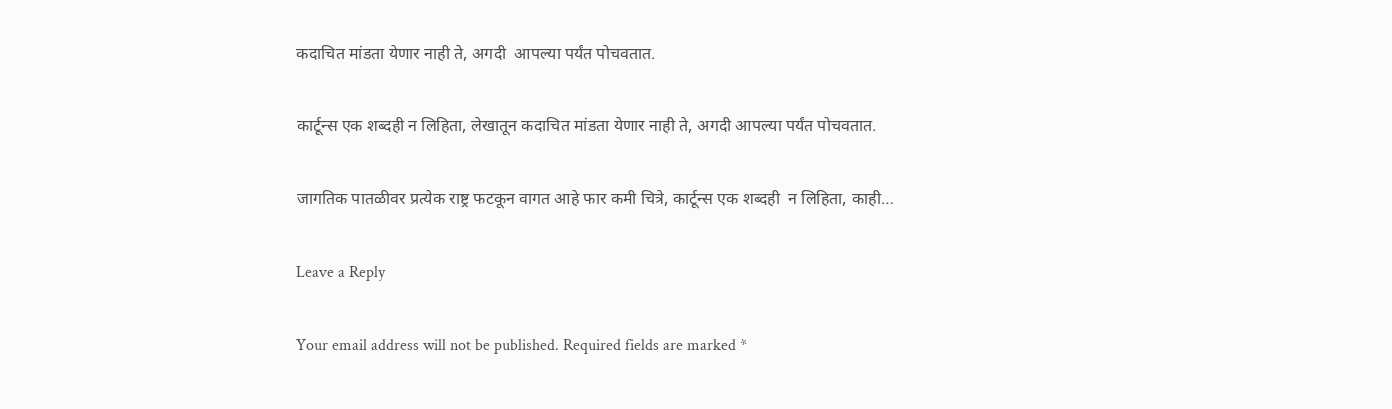कदाचित मांडता येणार नाही ते, अगदी  आपल्या पर्यंत पोचवतात.

कार्टून्स एक शब्दही न लिहिता, लेखातून कदाचित मांडता येणार नाही ते, अगदी आपल्या पर्यंत पोचवतात.

जागतिक पातळीवर प्रत्येक राष्ट्र फटकून वागत आहे फार कमी चित्रे, कार्टून्स एक शब्दही  न लिहिता, काही…

Leave a Reply

Your email address will not be published. Required fields are marked *